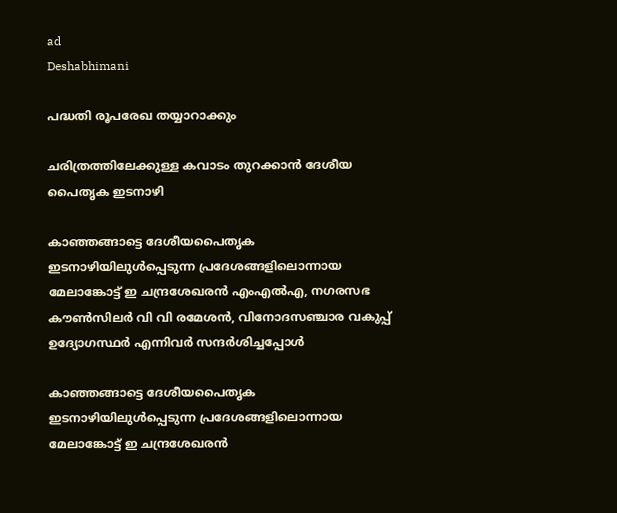ad
Deshabhimani

പദ്ധതി രൂപരേഖ തയ്യാറാക്കും

ചരിത്രത്തിലേക്കുള്ള കവാടം തുറക്കാൻ ദേശീയ പൈതൃക ഇടനാഴി

കാഞ്ഞങ്ങാട്ടെ ദേശീയപൈതൃക ഇടനാഴിയിലുള്‍പ്പെടുന്ന പ്രദേശങ്ങളിലൊന്നായ മേലാങ്കോട്ട് ഇ ചന്ദ്രശേഖരന്‍ എംഎല്‍എ, നഗരസഭ കൗണ്‍സിലര്‍ വി വി രമേശന്‍, വിനോദസഞ്ചാര വകുപ്പ് ഉദ്യോഗസ്ഥര്‍ എന്നിവര്‍ സന്ദര്‍ശിച്ചപ്പോള്‍

കാഞ്ഞങ്ങാട്ടെ ദേശീയപൈതൃക ഇടനാഴിയിലുള്‍പ്പെടുന്ന പ്രദേശങ്ങളിലൊന്നായ മേലാങ്കോട്ട് ഇ ചന്ദ്രശേഖരന്‍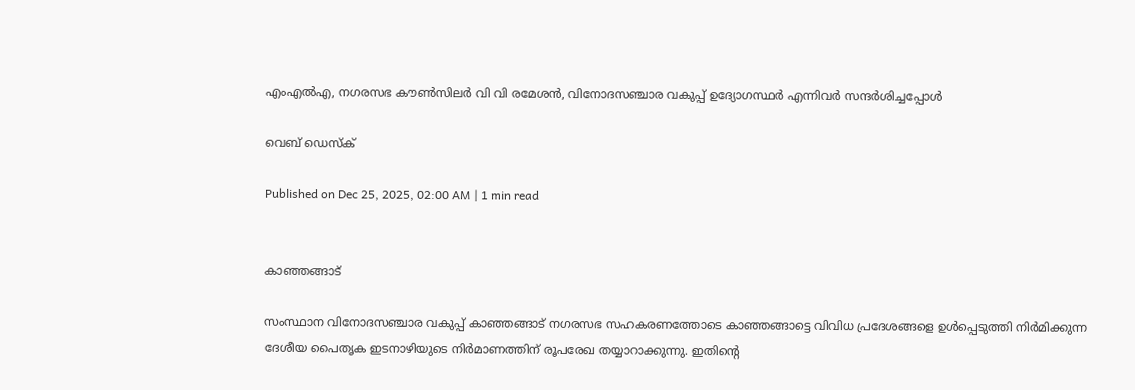എംഎല്‍എ, നഗരസഭ കൗണ്‍സിലര്‍ വി വി രമേശന്‍, വിനോദസഞ്ചാര വകുപ്പ് ഉദ്യോഗസ്ഥര്‍ എന്നിവര്‍ സന്ദര്‍ശിച്ചപ്പോള്‍

വെബ് ഡെസ്ക്

Published on Dec 25, 2025, 02:00 AM | 1 min read


കാഞ്ഞങ്ങാട്

സംസ്ഥാന വിനോദസഞ്ചാര വകുപ്പ് കാഞ്ഞങ്ങാട് നഗരസഭ സഹകരണത്തോടെ കാഞ്ഞങ്ങാട്ടെ വിവിധ പ്രദേശങ്ങളെ ഉള്‍പ്പെടുത്തി നിര്‍മിക്കുന്ന ദേശീയ പൈതൃക ഇടനാഴിയുടെ നിര്‍മാണത്തിന് രൂപരേഖ തയ്യാറാക്കുന്നു. ഇതിന്റെ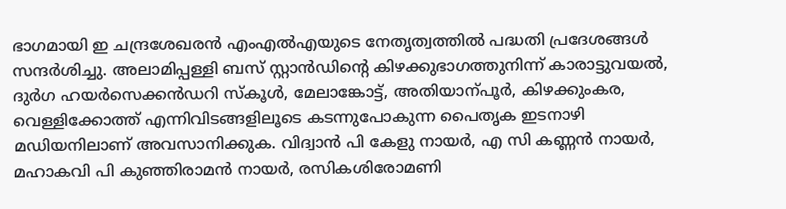ഭാഗമായി ഇ ചന്ദ്രശേഖരന്‍ എംഎല്‍എയുടെ നേതൃത്വത്തില്‍ പദ്ധതി പ്രദേശങ്ങള്‍ സന്ദര്‍ശിച്ചു. അലാമിപ്പള്ളി ബസ് സ്റ്റാന്‍ഡിന്റെ കിഴക്കുഭാഗത്തുനിന്ന് കാരാട്ടുവയല്‍, ദുര്‍ഗ ഹയര്‍സെക്കന്‍ഡറി സ്കൂള്‍, മേലാങ്കോട്ട്, അതിയാന്പൂര്‍, കിഴക്കുംകര, വെള്ളിക്കോത്ത് എന്നിവിടങ്ങളിലൂടെ കടന്നുപോകുന്ന പൈതൃക ഇടനാഴി മഡിയനിലാണ് അവസാനിക്കുക. വിദ്വാൻ പി കേളു നായർ, എ സി കണ്ണൻ നായർ, മഹാകവി പി കുഞ്ഞിരാമന്‍ നായര്‍, രസികശിരോമണി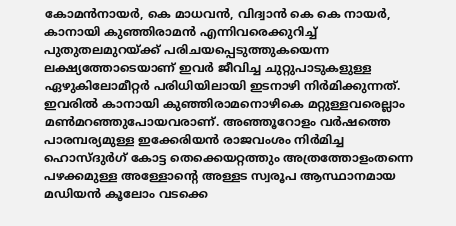കോമന്‍നായര്‍, കെ മാധവൻ, വിദ്വാൻ കെ കെ നായർ, കാനായി കുഞ്ഞിരാമൻ എന്നിവരെക്കുറിച്ച് പുതുതലമുറയ്ക്ക് പരിചയപ്പെടുത്തുകയെന്ന ലക്ഷ്യത്തോടെയാണ് ഇവര്‍ ജീവിച്ച ചുറ്റുപാടുകളുള്ള ഏഴുകിലോമീറ്റര്‍ പരിധിയിലായി ഇടനാഴി നിര്‍മിക്കുന്നത്. ഇവരിൽ കാനായി കുഞ്ഞിരാമനൊഴികെ മറ്റുള്ളവരെല്ലാം മണ്‍മറഞ്ഞുപോയവരാണ്. അഞ്ഞൂറോളം വർഷത്തെ പാരമ്പര്യമുള്ള ഇക്കേരിയൻ രാജവംശം നിർമിച്ച ഹൊസ്ദുർഗ് കോട്ട തെക്കെയറ്റത്തും അത്രത്തോളംതന്നെ പഴക്കമുള്ള അള്ളോന്റെ അള്ളട സ്വരൂപ ആസ്ഥാനമായ മഡിയൻ കൂലോം വടക്കെ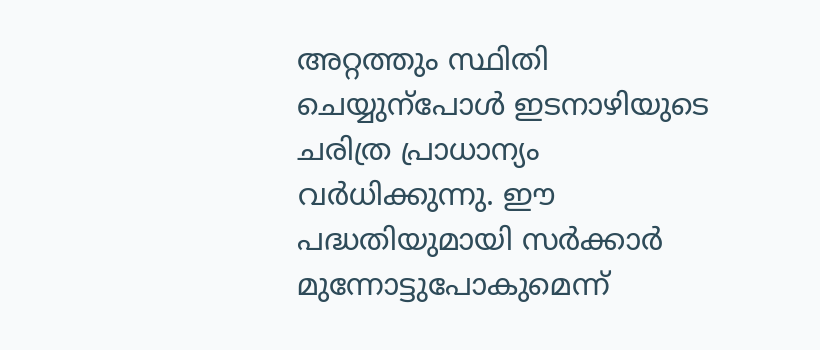അറ്റത്തും സ്ഥിതി ചെയ്യുന്പോള്‍ ഇടനാഴിയുടെ ചരിത്ര പ്രാധാന്യം വര്‍ധിക്കുന്നു. ഈ പദ്ധതിയുമായി സർക്കാർ മുന്നോട്ടുപോകുമെന്ന്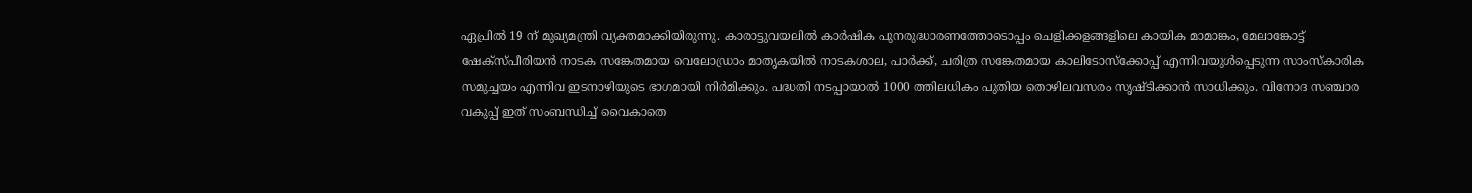ഏപ്രിൽ 19 ന് മുഖ്യമന്ത്രി വ്യക്തമാക്കിയിരുന്നു. കാരാട്ടുവയലിൽ കാർഷിക പുനരുദ്ധാരണത്തോടൊപ്പം ചെളിക്കളങ്ങളിലെ കായിക മാമാങ്കം, മേലാങ്കോട്ട് ഷേക്സ്പീരിയൻ നാടക സങ്കേതമായ വെലോഡ്രാം മാതൃകയിൽ നാടകശാല, പാർക്ക്, ചരിത്ര സങ്കേതമായ കാലിടോസ്ക്കോപ്പ് എന്നിവയുൾപ്പെടുന്ന സാംസ്കാരിക സമുച്ചയം എന്നിവ ഇടനാഴിയുടെ ഭാഗമായി നിര്‍മിക്കും. പദ്ധതി നടപ്പായാൽ 1000 ത്തിലധികം പുതിയ തൊഴിലവസരം സൃഷ്ടിക്കാൻ സാധിക്കും. വിനോദ സഞ്ചാര വകുപ്പ് ഇത് സംബന്ധിച്ച് വൈകാതെ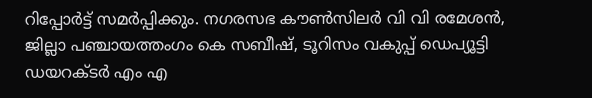റിപ്പോർട്ട് സമർപ്പിക്കും. നഗരസഭ കൗണ്‍സിലര്‍ വി വി രമേശന്‍, ജില്ലാ പഞ്ചായത്തംഗം കെ സബീഷ്, ടൂറിസം വകുപ്പ് ഡെപ്യൂട്ടി ഡയറക്ടർ എം എ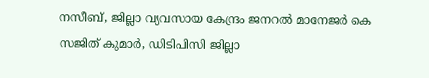നസീബ്, ജില്ലാ വ്യവസായ കേന്ദ്രം ജനറല്‍ മാനേജർ കെ സജിത് കുമാർ, ഡിടിപിസി ജില്ലാ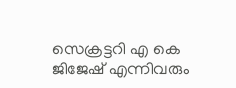സെക്രട്ടറി എ കെ ജിജേഷ് എന്നിവരും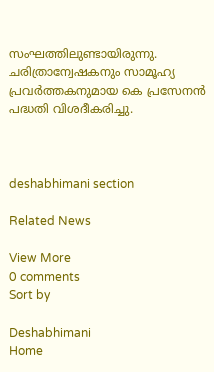സംഘത്തിലുണ്ടായിരുന്നു. ചരിത്രാന്വേഷകനും സാമൂഹ്യ പ്രവർത്തകനുമായ കെ പ്രസേനൻ പദ്ധതി വിശദീകരിച്ചു.



deshabhimani section

Related News

View More
0 comments
Sort by

Deshabhimani
Home